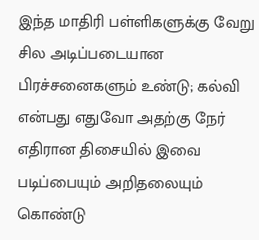இந்த மாதிரி பள்ளிகளுக்கு வேறு சில அடிப்படையான பிரச்சனைகளும் உண்டு; கல்வி என்பது எதுவோ அதற்கு நேர் எதிரான திசையில் இவை படிப்பையும் அறிதலையும் கொண்டு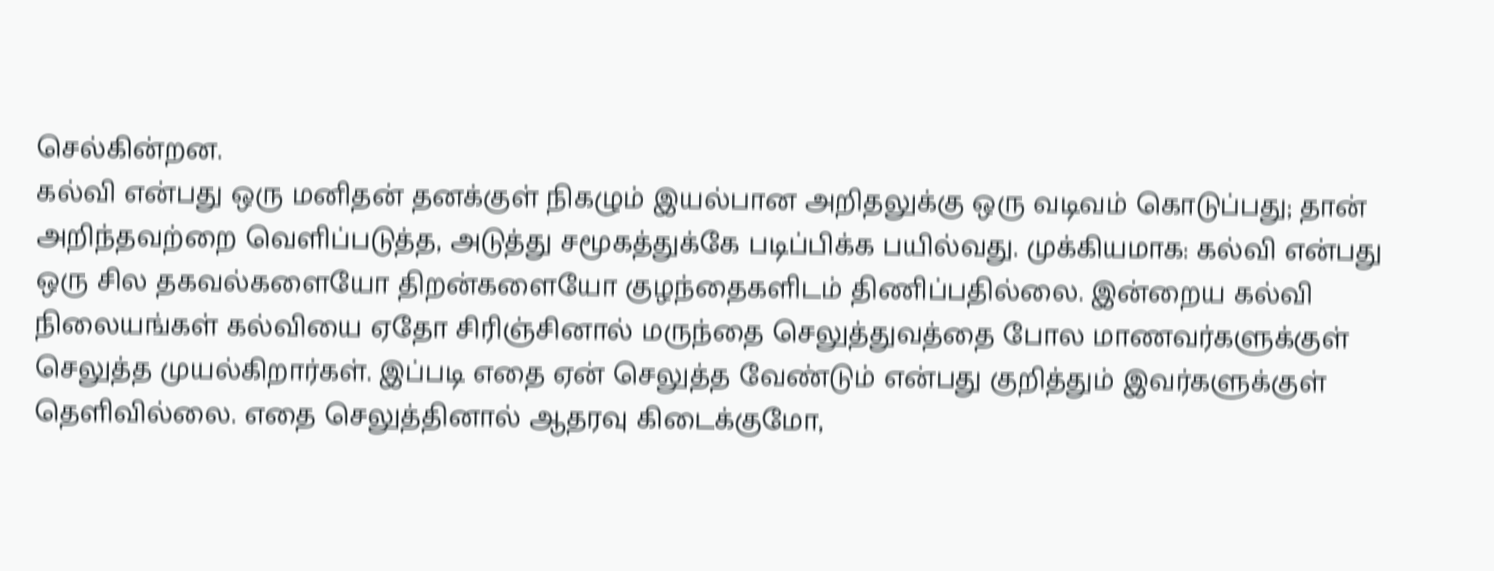செல்கின்றன.
கல்வி என்பது ஒரு மனிதன் தனக்குள் நிகழும் இயல்பான அறிதலுக்கு ஒரு வடிவம் கொடுப்பது; தான் அறிந்தவற்றை வெளிப்படுத்த, அடுத்து சமூகத்துக்கே படிப்பிக்க பயில்வது. முக்கியமாக: கல்வி என்பது ஒரு சில தகவல்களையோ திறன்களையோ குழந்தைகளிடம் திணிப்பதில்லை. இன்றைய கல்வி நிலையங்கள் கல்வியை ஏதோ சிரிஞ்சினால் மருந்தை செலுத்துவத்தை போல மாணவர்களுக்குள் செலுத்த முயல்கிறார்கள். இப்படி எதை ஏன் செலுத்த வேண்டும் என்பது குறித்தும் இவர்களுக்குள் தெளிவில்லை. எதை செலுத்தினால் ஆதரவு கிடைக்குமோ,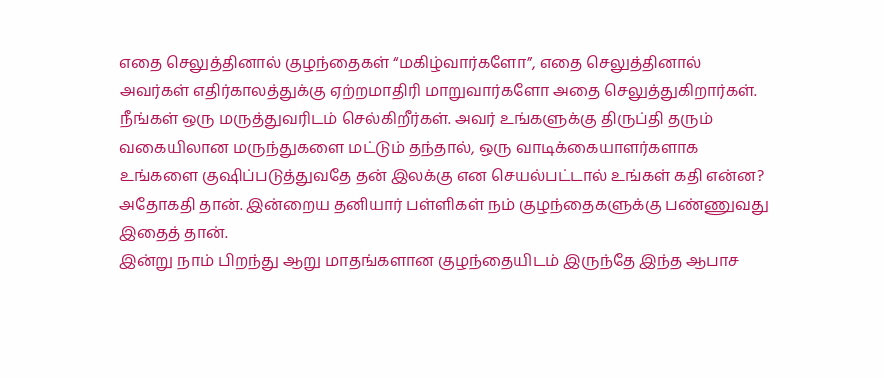எதை செலுத்தினால் குழந்தைகள் “மகிழ்வார்களோ”, எதை செலுத்தினால் அவர்கள் எதிர்காலத்துக்கு ஏற்றமாதிரி மாறுவார்களோ அதை செலுத்துகிறார்கள்.
நீங்கள் ஒரு மருத்துவரிடம் செல்கிறீர்கள். அவர் உங்களுக்கு திருப்தி தரும் வகையிலான மருந்துகளை மட்டும் தந்தால், ஒரு வாடிக்கையாளர்களாக உங்களை குஷிப்படுத்துவதே தன் இலக்கு என செயல்பட்டால் உங்கள் கதி என்ன? அதோகதி தான். இன்றைய தனியார் பள்ளிகள் நம் குழந்தைகளுக்கு பண்ணுவது இதைத் தான்.
இன்று நாம் பிறந்து ஆறு மாதங்களான குழந்தையிடம் இருந்தே இந்த ஆபாச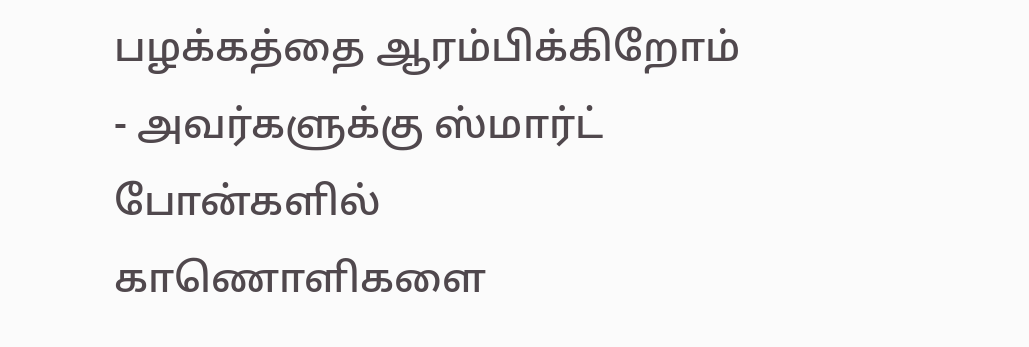பழக்கத்தை ஆரம்பிக்கிறோம் - அவர்களுக்கு ஸ்மார்ட் போன்களில் காணொளிகளை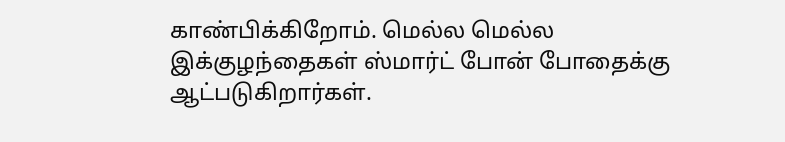காண்பிக்கிறோம். மெல்ல மெல்ல இக்குழந்தைகள் ஸ்மார்ட் போன் போதைக்கு ஆட்படுகிறார்கள்.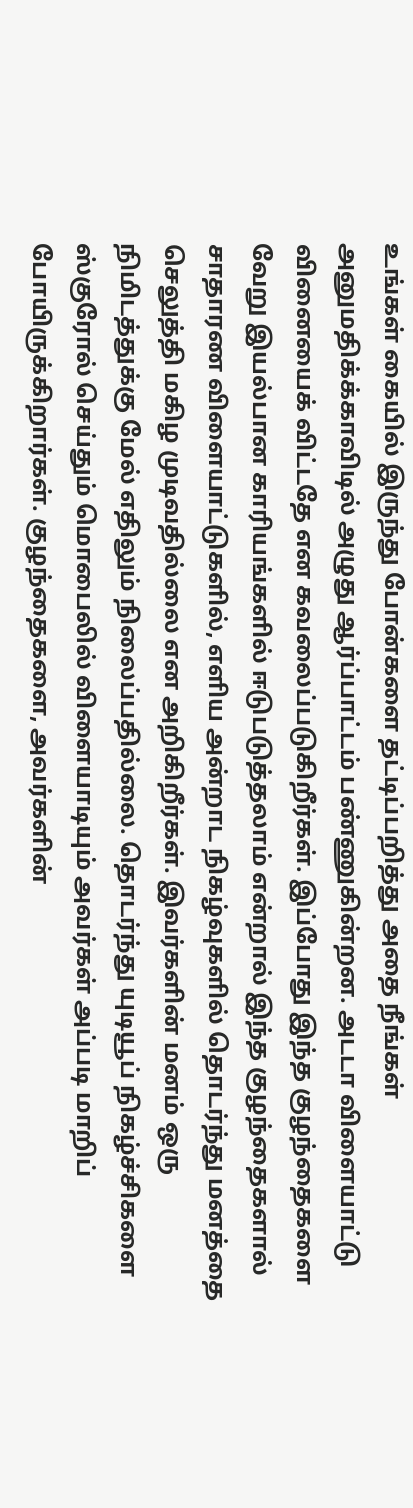உங்கள் கையில் இருந்து போன்களை தட்டிப்பறித்து அதை நீங்கள் அனுமதிக்க்காவிடில் அழுது ஆர்ப்பாட்டம் பண்ணுகின்றன. அடடா விளையாட்டு வினையைக் விட்டதே என கவலைப்படுகிறீர்கள். இப்போது இந்த குழந்தைகளை வேறு இயல்பான காரியங்களில் ஈடுபடுத்தலாம் என்றால் இந்த குழந்தைகளால் சாதாரண விளையாட்டுகளில், எளிய அன்றாட நிகழ்வுகளில் தொடர்ந்து மனத்தை செலுத்தி மகிழ முடிவதில்லை என அறிகிறீர்கள். இவர்களின் மனம் ஒரு நிமிடத்துக்கு மேல் எதிலும் நிலைப்பதில்லை. தொடர்ந்து யுடியூப் நிகழ்ச்சிகளை ஸ்குரோல் செய்தும் மொபைலில் விளையாடியும் அவர்கள் அப்படி மாறிப் போயிருக்கிறார்கள். குழந்தைகளை, அவர்களின்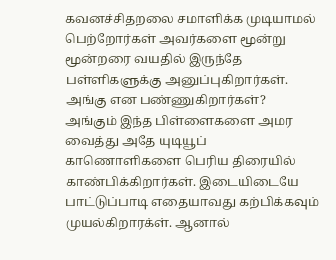கவனச்சிதறலை சமாளிக்க முடியாமல் பெற்றோர்கள் அவர்களை மூன்று மூன்றரை வயதில் இருந்தே பள்ளிகளுக்கு அனுப்புகிறார்கள். அங்கு என பண்ணுகிறார்கள்?
அங்கும் இந்த பிள்ளைகளை அமர வைத்து அதே யுடியூப் காணொளிகளை பெரிய திரையில் காண்பிக்கிறார்கள். இடையிடையே பாட்டுப்பாடி எதையாவது கற்பிக்கவும் முயல்கிறாரக்ள். ஆனால்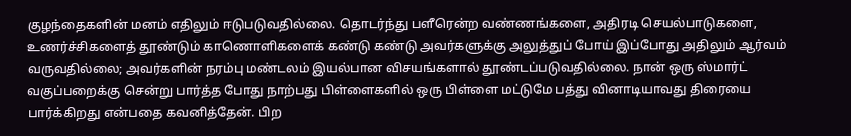குழந்தைகளின் மனம் எதிலும் ஈடுபடுவதில்லை. தொடர்ந்து பளீரென்ற வண்ணங்களை, அதிரடி செயல்பாடுகளை, உணர்ச்சிகளைத் தூண்டும் காணொளிகளைக் கண்டு கண்டு அவர்களுக்கு அலுத்துப் போய் இப்போது அதிலும் ஆர்வம் வருவதில்லை; அவர்களின் நரம்பு மண்டலம் இயல்பான விசயங்களால் தூண்டப்படுவதில்லை. நான் ஒரு ஸ்மார்ட் வகுப்பறைக்கு சென்று பார்த்த போது நாற்பது பிள்ளைகளில் ஒரு பிள்ளை மட்டுமே பத்து வினாடியாவது திரையை பார்க்கிறது என்பதை கவனித்தேன். பிற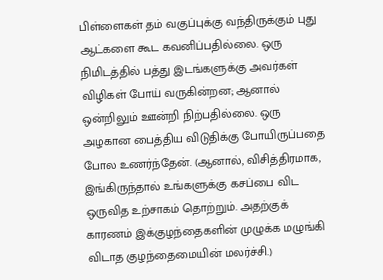பிள்ளைகள் தம் வகுப்புக்கு வந்திருக்கும் புது ஆட்களை கூட கவனிப்பதில்லை. ஒரு நிமிடத்தில் பத்து இடங்களுக்கு அவர்கள் விழிகள் போய் வருகின்றன; ஆனால் ஒன்றிலும் ஊன்றி நிற்பதில்லை. ஒரு அழகான பைத்திய விடுதிக்கு போயிருப்பதை போல உணர்ந்தேன். (ஆனால், விசித்திரமாக, இங்கிருந்தால் உங்களுக்கு கசப்பை விட ஒருவித உற்சாகம் தொற்றும். அதற்குக் காரணம் இக்குழந்தைகளின் முழுக்க மழுங்கி விடாத குழந்தைமையின் மலர்ச்சி.)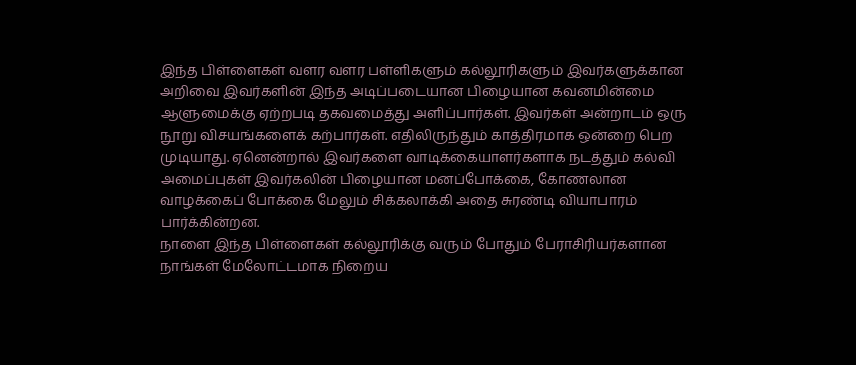இந்த பிள்ளைகள் வளர வளர பள்ளிகளும் கல்லூரிகளும் இவர்களுக்கான அறிவை இவர்களின் இந்த அடிப்படையான பிழையான கவனமின்மை ஆளுமைக்கு ஏற்றபடி தகவமைத்து அளிப்பார்கள். இவர்கள் அன்றாடம் ஒரு நூறு விசயங்களைக் கற்பார்கள். எதிலிருந்தும் காத்திரமாக ஒன்றை பெற முடியாது. ஏனென்றால் இவர்களை வாடிக்கையாளர்களாக நடத்தும் கல்வி அமைப்புகள் இவர்கலின் பிழையான மனப்போக்கை, கோணலான வாழக்கைப் போக்கை மேலும் சிக்கலாக்கி அதை சுரண்டி வியாபாரம் பார்க்கின்றன.
நாளை இந்த பிள்ளைகள் கல்லூரிக்கு வரும் போதும் பேராசிரியர்களான நாங்கள் மேலோட்டமாக நிறைய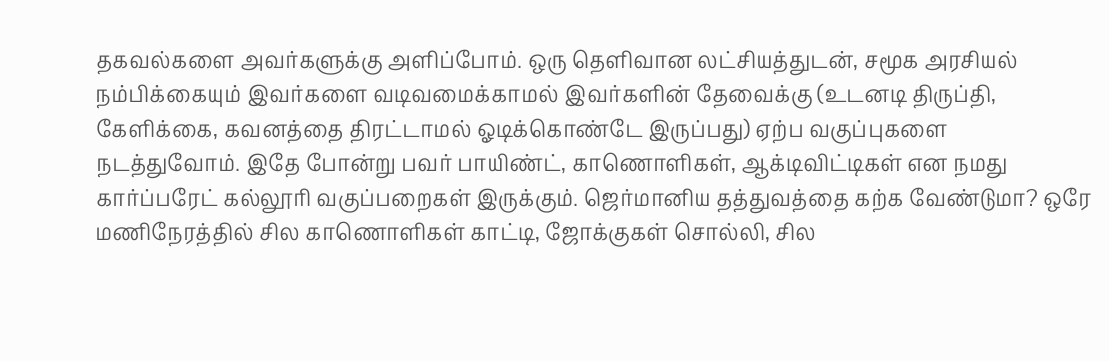தகவல்களை அவர்களுக்கு அளிப்போம். ஒரு தெளிவான லட்சியத்துடன், சமூக அரசியல் நம்பிக்கையும் இவர்களை வடிவமைக்காமல் இவர்களின் தேவைக்கு (உடனடி திருப்தி, கேளிக்கை, கவனத்தை திரட்டாமல் ஓடிக்கொண்டே இருப்பது) ஏற்ப வகுப்புகளை நடத்துவோம். இதே போன்று பவர் பாயிண்ட், காணொளிகள், ஆக்டிவிட்டிகள் என நமது கார்ப்பரேட் கல்லூரி வகுப்பறைகள் இருக்கும். ஜெர்மானிய தத்துவத்தை கற்க வேண்டுமா? ஒரே மணிநேரத்தில் சில காணொளிகள் காட்டி, ஜோக்குகள் சொல்லி, சில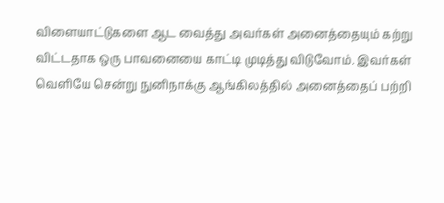விளையாட்டுகளை ஆட வைத்து அவர்கள் அனைத்தையும் கற்று விட்டதாக ஒரு பாவனையை காட்டி முடித்து விடுவோம். இவர்கள் வெளியே சென்று நுனிநாக்கு ஆங்கிலத்தில் அனைத்தைப் பற்றி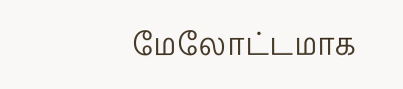மேலோட்டமாக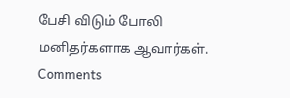பேசி விடும் போலி மனிதர்களாக ஆவார்கள்.
Comments